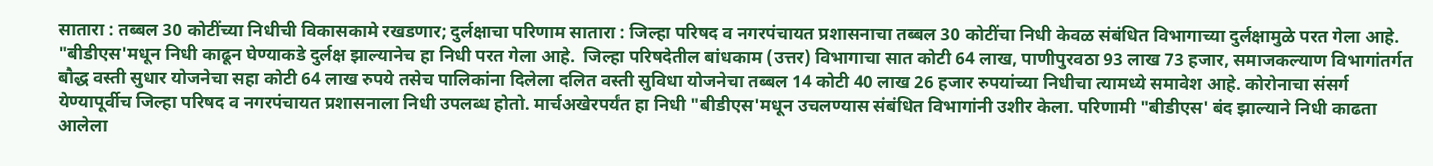सातारा : तब्बल 30 कोटींच्या निधीची विकासकामे रखडणार; दुर्लक्षाचा परिणाम सातारा : जिल्हा परिषद व नगरपंचायत प्रशासनाचा तब्बल 30 कोटींचा निधी केवळ संबंधित विभागाच्या दुर्लक्षामुळे परत गेला आहे. "बीडीएस'मधून निधी काढून घेण्याकडे दुर्लक्ष झाल्यानेच हा निधी परत गेला आहे.  जिल्हा परिषदेतील बांधकाम (उत्तर) विभागाचा सात कोटी 64 लाख, पाणीपुरवठा 93 लाख 73 हजार, समाजकल्याण विभागांतर्गत बौद्ध वस्ती सुधार योजनेचा सहा कोटी 64 लाख रुपये तसेच पालिकांना दिलेला दलित वस्ती सुविधा योजनेचा तब्बल 14 कोटी 40 लाख 26 हजार रुपयांच्या निधीचा त्यामध्ये समावेश आहे. कोरोनाचा संसर्ग येण्यापूर्वीच जिल्हा परिषद व नगरपंचायत प्रशासनाला निधी उपलब्ध होतो. मार्चअखेरपर्यंत हा निधी "बीडीएस'मधून उचलण्यास संबंधित विभागांनी उशीर केला. परिणामी "बीडीएस' बंद झाल्याने निधी काढता आलेला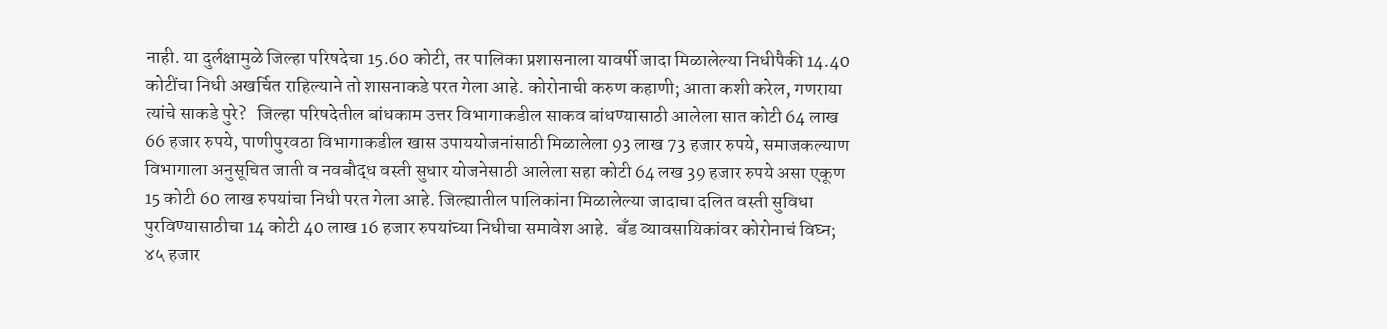नाही. या दुर्लक्षामुळे जिल्हा परिषदेचा 15.60 कोटी, तर पालिका प्रशासनाला यावर्षी जादा मिळालेल्या निधीपैकी 14.40 कोटींचा निधी अखर्चित राहिल्याने तो शासनाकडे परत गेला आहे. कोरोनाची करुण कहाणी; आता कशी करेल, गणराया त्यांचे साकडे पुरे?   जिल्हा परिषदेतील बांधकाम उत्तर विभागाकडील साकव बांधण्यासाठी आलेला सात कोटी 64 लाख 66 हजार रुपये, पाणीपुरवठा विभागाकडील खास उपाययोजनांसाठी मिळालेला 93 लाख 73 हजार रुपये, समाजकल्याण विभागाला अनुसूचित जाती व नवबौद्ध वस्ती सुधार योजनेसाठी आलेला सहा कोटी 64 लख 39 हजार रुपये असा एकूण 15 कोटी 60 लाख रुपयांचा निधी परत गेला आहे. जिल्ह्यातील पालिकांना मिळालेल्या जादाचा दलित वस्ती सुविधा पुरविण्यासाठीचा 14 कोटी 40 लाख 16 हजार रुपयांच्या निधीचा समावेश आहे.  बँड व्यावसायिकांवर कोरोनाचं विघ्न; ४५ हजार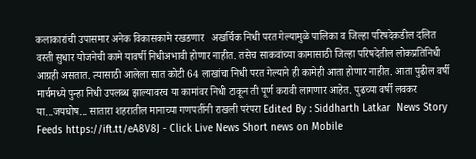कलाकारांची उपासमार अनेक विकासकामे रखडणार   अखर्चिक निधी परत गेल्यामुळे पालिका व जिल्हा परिषदेकडील दलित वस्ती सुधार योजनेची कामे यावर्षी निधीअभावी होणार नाहीत. तसेच साकवांच्या कामासाठी जिल्हा परिषदेतील लोकप्रतिनिधी आग्रही असतात. त्यासाठी आलेला सात कोटी 64 लाखांचा निधी परत गेल्याने ही कामेही आता होणार नाहीत. आता पुढील वर्षी मार्चमध्ये पुन्हा निधी उपलब्ध झाल्यावरच या कामांवर निधी टाकून ती पूर्ण करावी लागणार आहेत. पुढच्या वर्षी लवकर या...जयघोष... सातारा शहरातील मानाच्या गणपतींनी राखली परंपरा Edited By : Siddharth Latkar  News Story Feeds https://ift.tt/eA8V8J - Click Live News Short news on Mobile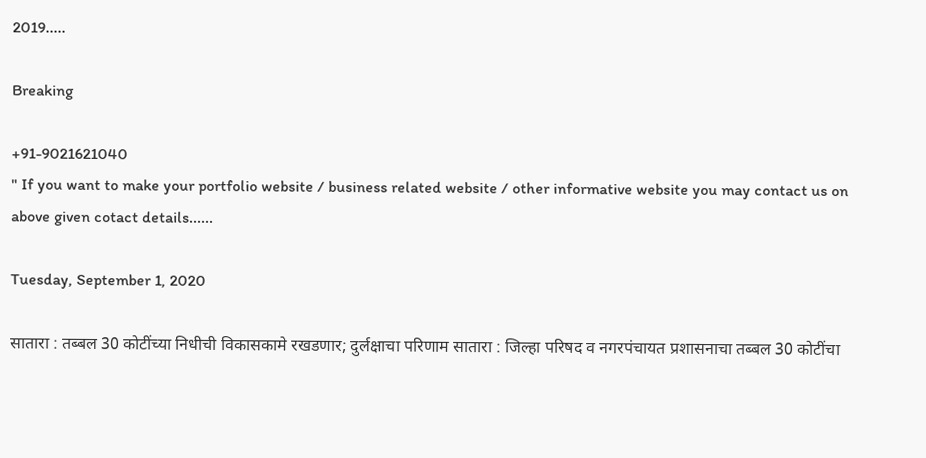2019.....

Breaking

+91-9021621040
" If you want to make your portfolio website / business related website / other informative website you may contact us on above given cotact details......

Tuesday, September 1, 2020

सातारा : तब्बल 30 कोटींच्या निधीची विकासकामे रखडणार; दुर्लक्षाचा परिणाम सातारा : जिल्हा परिषद व नगरपंचायत प्रशासनाचा तब्बल 30 कोटींचा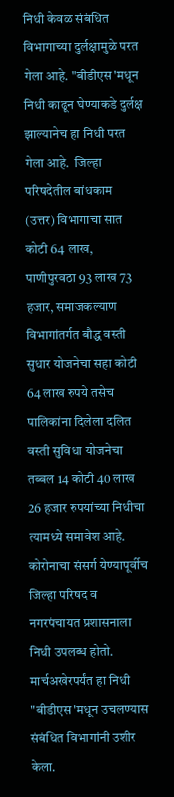निधी केवळ संबंधित विभागाच्या दुर्लक्षामुळे परत गेला आहे. "बीडीएस'मधून निधी काढून घेण्याकडे दुर्लक्ष झाल्यानेच हा निधी परत गेला आहे.  जिल्हा परिषदेतील बांधकाम (उत्तर) विभागाचा सात कोटी 64 लाख, पाणीपुरवठा 93 लाख 73 हजार, समाजकल्याण विभागांतर्गत बौद्ध वस्ती सुधार योजनेचा सहा कोटी 64 लाख रुपये तसेच पालिकांना दिलेला दलित वस्ती सुविधा योजनेचा तब्बल 14 कोटी 40 लाख 26 हजार रुपयांच्या निधीचा त्यामध्ये समावेश आहे. कोरोनाचा संसर्ग येण्यापूर्वीच जिल्हा परिषद व नगरपंचायत प्रशासनाला निधी उपलब्ध होतो. मार्चअखेरपर्यंत हा निधी "बीडीएस'मधून उचलण्यास संबंधित विभागांनी उशीर केला.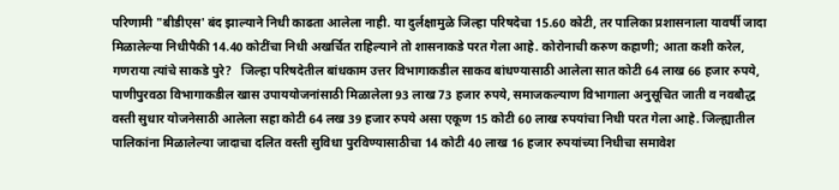परिणामी "बीडीएस' बंद झाल्याने निधी काढता आलेला नाही. या दुर्लक्षामुळे जिल्हा परिषदेचा 15.60 कोटी, तर पालिका प्रशासनाला यावर्षी जादा मिळालेल्या निधीपैकी 14.40 कोटींचा निधी अखर्चित राहिल्याने तो शासनाकडे परत गेला आहे. कोरोनाची करुण कहाणी; आता कशी करेल, गणराया त्यांचे साकडे पुरे?   जिल्हा परिषदेतील बांधकाम उत्तर विभागाकडील साकव बांधण्यासाठी आलेला सात कोटी 64 लाख 66 हजार रुपये, पाणीपुरवठा विभागाकडील खास उपाययोजनांसाठी मिळालेला 93 लाख 73 हजार रुपये, समाजकल्याण विभागाला अनुसूचित जाती व नवबौद्ध वस्ती सुधार योजनेसाठी आलेला सहा कोटी 64 लख 39 हजार रुपये असा एकूण 15 कोटी 60 लाख रुपयांचा निधी परत गेला आहे. जिल्ह्यातील पालिकांना मिळालेल्या जादाचा दलित वस्ती सुविधा पुरविण्यासाठीचा 14 कोटी 40 लाख 16 हजार रुपयांच्या निधीचा समावेश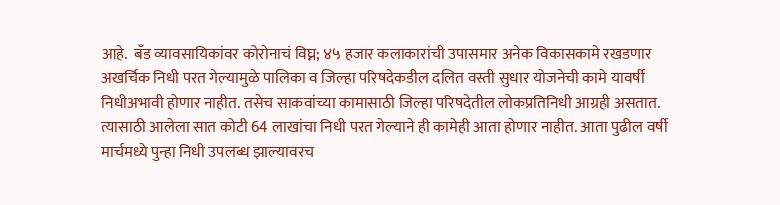आहे.  बँड व्यावसायिकांवर कोरोनाचं विघ्न; ४५ हजार कलाकारांची उपासमार अनेक विकासकामे रखडणार   अखर्चिक निधी परत गेल्यामुळे पालिका व जिल्हा परिषदेकडील दलित वस्ती सुधार योजनेची कामे यावर्षी निधीअभावी होणार नाहीत. तसेच साकवांच्या कामासाठी जिल्हा परिषदेतील लोकप्रतिनिधी आग्रही असतात. त्यासाठी आलेला सात कोटी 64 लाखांचा निधी परत गेल्याने ही कामेही आता होणार नाहीत. आता पुढील वर्षी मार्चमध्ये पुन्हा निधी उपलब्ध झाल्यावरच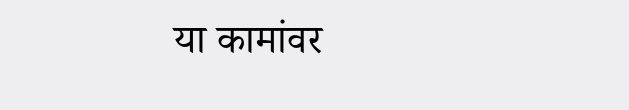या कामांवर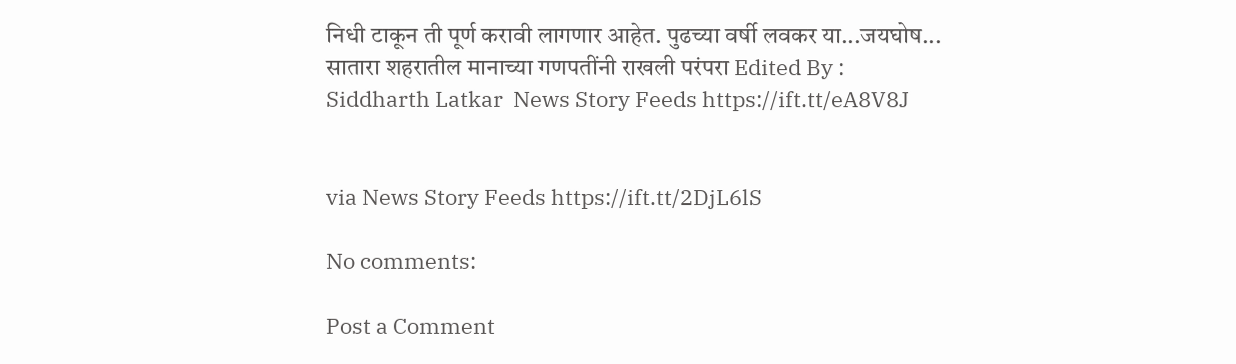निधी टाकून ती पूर्ण करावी लागणार आहेत. पुढच्या वर्षी लवकर या...जयघोष... सातारा शहरातील मानाच्या गणपतींनी राखली परंपरा Edited By : Siddharth Latkar  News Story Feeds https://ift.tt/eA8V8J


via News Story Feeds https://ift.tt/2DjL6lS

No comments:

Post a Comment